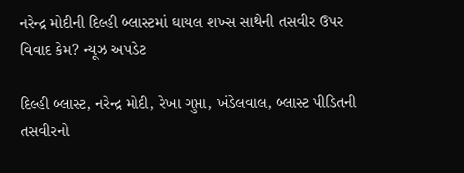નરેન્દ્ર મોદીની દિલ્હી બ્લાસ્ટમાં ઘાયલ શખ્સ સાથેની તસવીર ઉપર વિવાદ કેમ? ન્યૂઝ અપડેટ

દિલ્હી બ્લાસ્ટ, નરેન્દ્ર મોદી, રેખા ગુપ્તા, ખંડેલવાલ, બ્લાસ્ટ પીડિતની તસવીરનો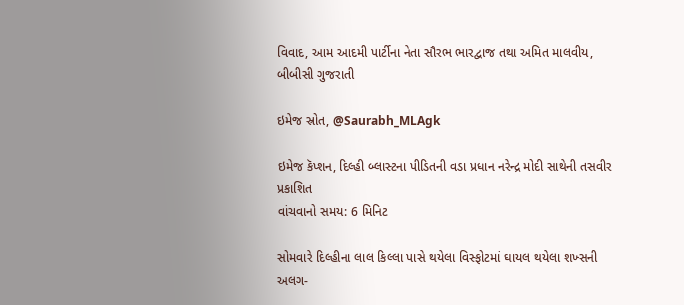વિવાદ, આમ આદમી પાર્ટીના નેતા સૌરભ ભારદ્વાજ તથા અમિત માલવીય, બીબીસી ગુજરાતી

ઇમેજ સ્રોત, @Saurabh_MLAgk

ઇમેજ કૅપ્શન, દિલ્હી બ્લાસ્ટના પીડિતની વડા પ્રધાન નરેન્દ્ર મોદી સાથેની તસવીર
પ્રકાશિત
વાંચવાનો સમય: 6 મિનિટ

સોમવારે દિલ્હીના લાલ કિલ્લા પાસે થયેલા વિસ્ફોટમાં ઘાયલ થયેલા શખ્સની અલગ-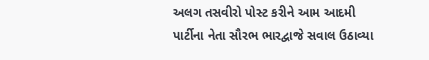અલગ તસવીરો પોસ્ટ કરીને આમ આદમી પાર્ટીના નેતા સૌરભ ભારદ્વાજે સવાલ ઉઠાવ્યા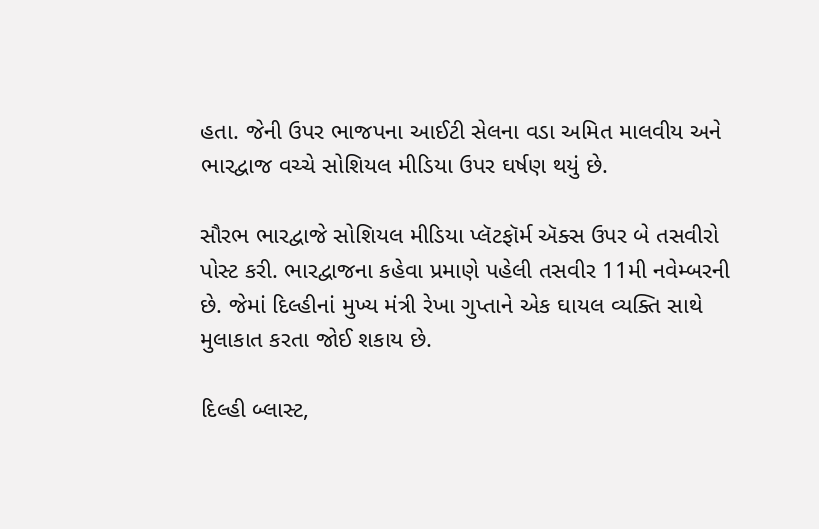હતા. જેની ઉપર ભાજપના આઈટી સેલના વડા અમિત માલવીય અને ભારદ્વાજ વચ્ચે સોશિયલ મીડિયા ઉપર ઘર્ષણ થયું છે.

સૌરભ ભારદ્વાજે સોશિયલ મીડિયા પ્લૅટફૉર્મ ઍક્સ ઉપર બે તસવીરો પોસ્ટ કરી. ભારદ્વાજના કહેવા પ્રમાણે પહેલી તસવીર 11મી નવેમ્બરની છે. જેમાં દિલ્હીનાં મુખ્ય મંત્રી રેખા ગુપ્તાને એક ઘાયલ વ્યક્તિ સાથે મુલાકાત કરતા જોઈ શકાય છે.

દિલ્હી બ્લાસ્ટ,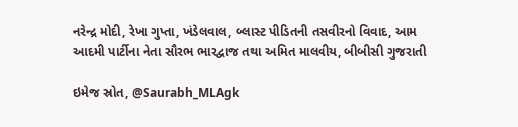નરેન્દ્ર મોદી, રેખા ગુપ્તા, ખંડેલવાલ, બ્લાસ્ટ પીડિતની તસવીરનો વિવાદ, આમ આદમી પાર્ટીના નેતા સૌરભ ભારદ્વાજ તથા અમિત માલવીય, બીબીસી ગુજરાતી

ઇમેજ સ્રોત, @Saurabh_MLAgk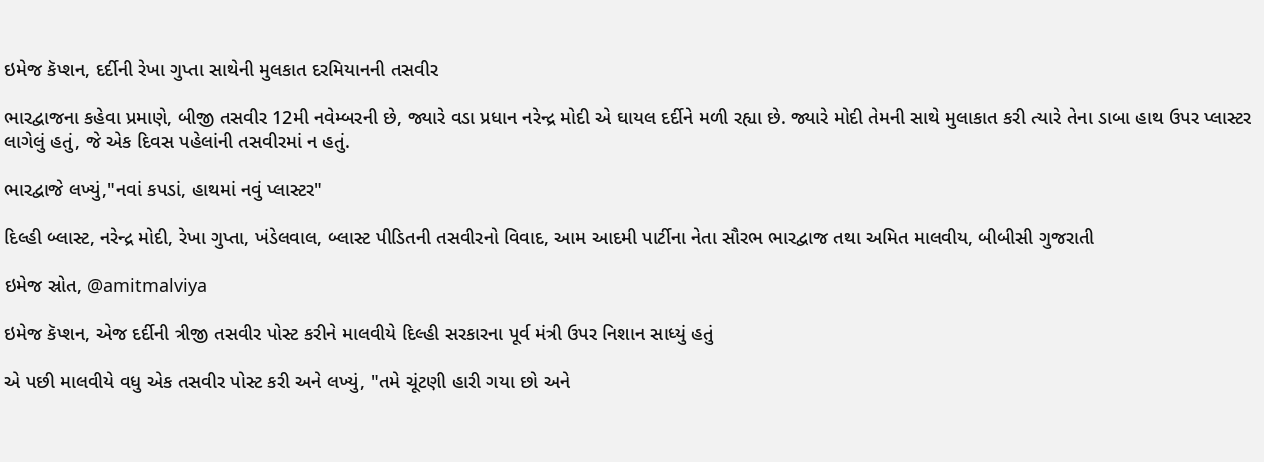ઇમેજ કૅપ્શન, દર્દીની રેખા ગુપ્તા સાથેની મુલકાત દરમિયાનની તસવીર

ભારદ્વાજના કહેવા પ્રમાણે, બીજી તસવીર 12મી નવેમ્બરની છે, જ્યારે વડા પ્રધાન નરેન્દ્ર મોદી એ ઘાયલ દર્દીને મળી રહ્યા છે. જ્યારે મોદી તેમની સાથે મુલાકાત કરી ત્યારે તેના ડાબા હાથ ઉપર પ્લાસ્ટર લાગેલું હતું, જે એક દિવસ પહેલાંની તસવીરમાં ન હતું.

ભારદ્વાજે લખ્યું,"નવાં કપડાં, હાથમાં નવું પ્લાસ્ટર"

દિલ્હી બ્લાસ્ટ, નરેન્દ્ર મોદી, રેખા ગુપ્તા, ખંડેલવાલ, બ્લાસ્ટ પીડિતની તસવીરનો વિવાદ, આમ આદમી પાર્ટીના નેતા સૌરભ ભારદ્વાજ તથા અમિત માલવીય, બીબીસી ગુજરાતી

ઇમેજ સ્રોત, @amitmalviya

ઇમેજ કૅપ્શન, એજ દર્દીની ત્રીજી તસવીર પોસ્ટ કરીને માલવીયે દિલ્હી સરકારના પૂર્વ મંત્રી ઉપર નિશાન સાધ્યું હતું

એ પછી માલવીયે વધુ એક તસવીર પોસ્ટ કરી અને લખ્યું, "તમે ચૂંટણી હારી ગયા છો અને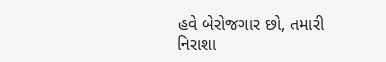હવે બેરોજગાર છો, તમારી નિરાશા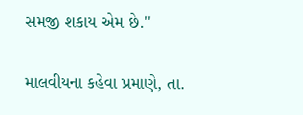સમજી શકાય એમ છે."

માલવીયના કહેવા પ્રમાણે, તા.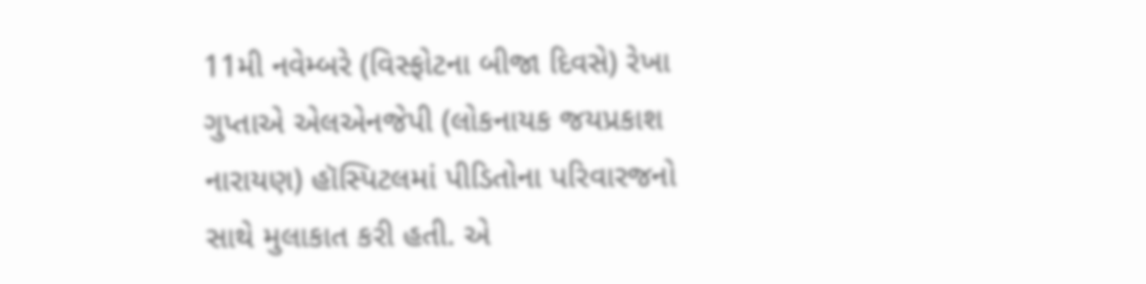11મી નવેમ્બરે (વિસ્ફોટના બીજા દિવસે) રેખા ગુપ્તાએ એલએનજેપી (લોકનાયક જયપ્રકાશ નારાયણ) હૉસ્પિટલમાં પીડિતોના પરિવારજનો સાથે મુલાકાત કરી હતી. એ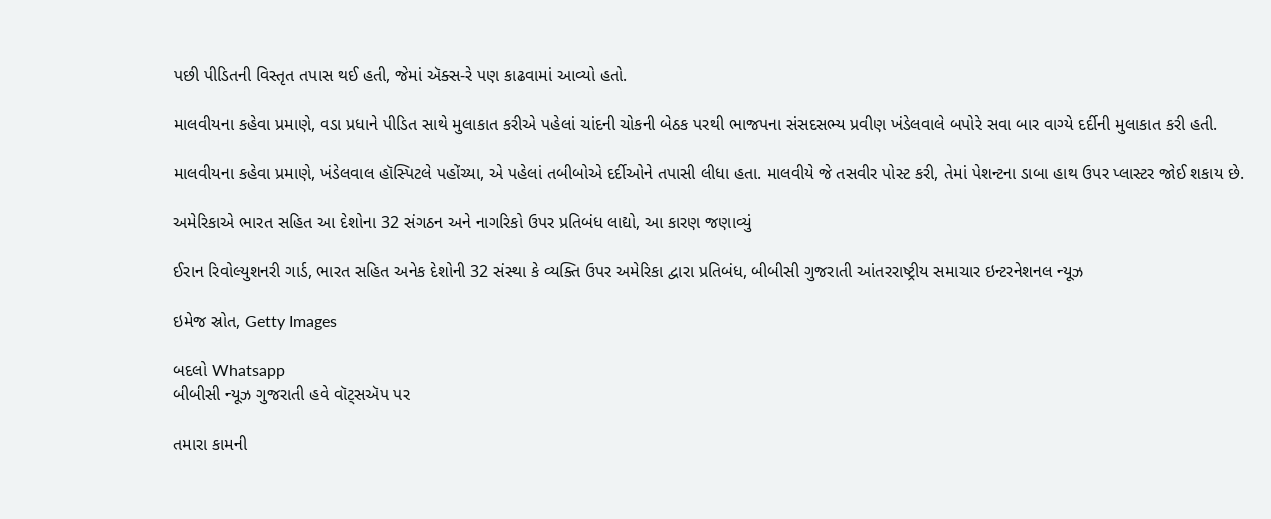પછી પીડિતની વિસ્તૃત તપાસ થઈ હતી, જેમાં ઍક્સ-રે પણ કાઢવામાં આવ્યો હતો.

માલવીયના કહેવા પ્રમાણે, વડા પ્રધાને પીડિત સાથે મુલાકાત કરીએ પહેલાં ચાંદની ચોકની બેઠક પરથી ભાજપના સંસદસભ્ય પ્રવીણ ખંડેલવાલે બપોરે સવા બાર વાગ્યે દર્દીની મુલાકાત કરી હતી.

માલવીયના કહેવા પ્રમાણે, ખંડેલવાલ હૉસ્પિટલે પહોંચ્યા, એ પહેલાં તબીબોએ દર્દીઓને તપાસી લીધા હતા. માલવીયે જે તસવીર પોસ્ટ કરી, તેમાં પેશન્ટના ડાબા હાથ ઉપર પ્લાસ્ટર જોઈ શકાય છે.

અમેરિકાએ ભારત સહિત આ દેશોના 32 સંગઠન અને નાગરિકો ઉપર પ્રતિબંધ લાદ્યો, આ કારણ જણાવ્યું

ઈરાન રિવોલ્યુશનરી ગાર્ડ, ભારત સહિત અનેક દેશોની 32 સંસ્થા કે વ્યક્તિ ઉપર અમેરિકા દ્વારા પ્રતિબંધ, બીબીસી ગુજરાતી આંતરરાષ્ટ્રીય સમાચાર ઇન્ટરનેશનલ ન્યૂઝ

ઇમેજ સ્રોત, Getty Images

બદલો Whatsapp
બીબીસી ન્યૂઝ ગુજરાતી હવે વૉટ્સઍપ પર

તમારા કામની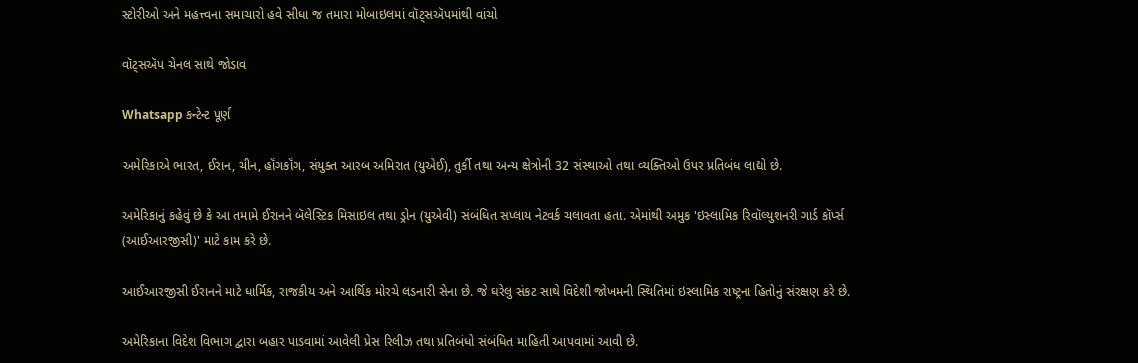સ્ટોરીઓ અને મહત્ત્વના સમાચારો હવે સીધા જ તમારા મોબાઇલમાં વૉટ્સઍપમાંથી વાંચો

વૉટ્સઍપ ચેનલ સાથે જોડાવ

Whatsapp કન્ટેન્ટ પૂર્ણ

અમેરિકાએ ભારત, ઈરાન, ચીન, હૉંગકૉંગ, સંયુક્ત આરબ અમિરાત (યુએઈ), તુર્કી તથા અન્ય ક્ષેત્રોની 32 સંસ્થાઓ તથા વ્યક્તિઓ ઉપર પ્રતિબંધ લાદ્યો છે.

અમેરિકાનું કહેવું છે કે આ તમામે ઈરાનને બૅલેસ્ટિક મિસાઇલ તથા ડ્રોન (યુએવી) સંબંધિત સપ્લાય નેટવર્ક ચલાવતા હતા. એમાંથી અમુક 'ઇસ્લામિક રિવૉલ્યુશનરી ગાર્ડ કૉર્પ્સ (આઈઆરજીસી)' માટે કામ કરે છે.

આઈઆરજીસી ઈરાનને માટે ધાર્મિક, રાજકીય અને આર્થિક મોરચે લડનારી સેના છે. જે ઘરેલુ સંકટ સાથે વિદેશી જોખમની સ્થિતિમાં ઇસ્લામિક રાષ્ટ્રના હિતોનું સંરક્ષણ કરે છે.

અમેરિકાના વિદેશ વિભાગ દ્વારા બહાર પાડવામાં આવેલી પ્રેસ રિલીઝ તથા પ્રતિબંધો સંબંધિત માહિતી આપવામાં આવી છે.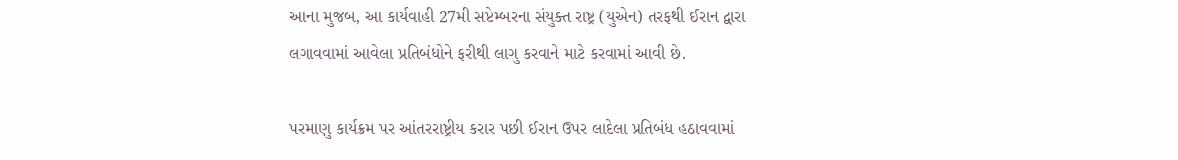આના મુજબ, આ કાર્યવાહી 27મી સપ્ટેમ્બરના સંયુક્ત રાષ્ટ્ર (યુએન) તરફથી ઈરાન દ્વારા લગાવવામાં આવેલા પ્રતિબંધોને ફરીથી લાગુ કરવાને માટે કરવામાં આવી છે.

પરમાણુ કાર્યક્રમ પર આંતરરાષ્ટ્રીય કરાર પછી ઈરાન ઉપર લાદેલા પ્રતિબંધ હઠાવવામાં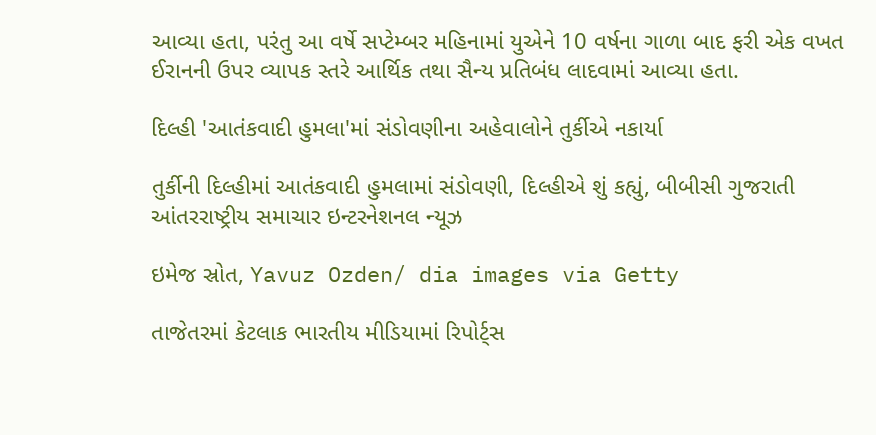આવ્યા હતા, પરંતુ આ વર્ષે સપ્ટેમ્બર મહિનામાં યુએને 10 વર્ષના ગાળા બાદ ફરી એક વખત ઈરાનની ઉપર વ્યાપક સ્તરે આર્થિક તથા સૈન્ય પ્રતિબંધ લાદવામાં આવ્યા હતા.

દિલ્હી 'આતંકવાદી હુમલા'માં સંડોવણીના અહેવાલોને તુર્કીએ નકાર્યા

તુર્કીની દિલ્હીમાં આતંકવાદી હુમલામાં સંડોવણી, દિલ્હીએ શું કહ્યું, બીબીસી ગુજરાતી આંતરરાષ્ટ્રીય સમાચાર ઇન્ટરનેશનલ ન્યૂઝ

ઇમેજ સ્રોત, Yavuz Ozden/ dia images via Getty

તાજેતરમાં કેટલાક ભારતીય મીડિયામાં રિપોર્ટ્સ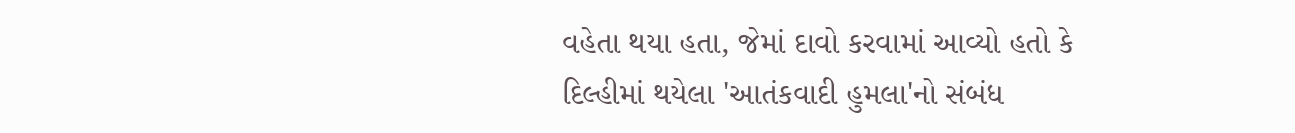વહેતા થયા હતા, જેમાં દાવો કરવામાં આવ્યો હતો કે દિલ્હીમાં થયેલા 'આતંકવાદી હુમલા'નો સંબંધ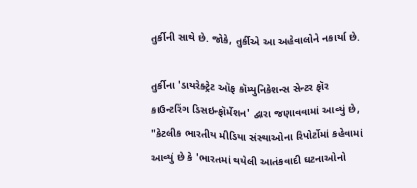તુર્કીની સાથે છે. જોકે, તુર્કીએ આ અહેવાલોને નકાર્યા છે.

તુર્કીના 'ડાયરેક્ટ્રેટ ઑફ કૉમ્યુનિકેશન્સ સેન્ટર ફૉર કાઉન્ટરિંગ ડિસઇન્ફૉર્મેશન' દ્વારા જણાવવામાં આવ્યું છે, "કેટલીક ભારતીય મીડિયા સંસ્થાઓના રિપોર્ટોમાં કહેવામાં આવ્યું છે કે 'ભારતમાં થયેલી આતંકવાદી ઘટનાઓનો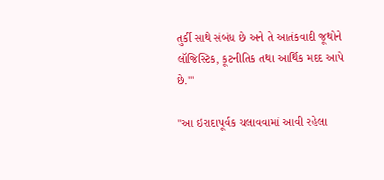તુર્કી સાથે સંબંધ છે અને તે આતંકવાદી જૂથોને લૉજિસ્ટિક, કૂટનીતિક તથા આર્થિક મદદ આપે છે.'"

"આ ઇરાદાપૂર્વક ચલાવવામાં આવી રહેલા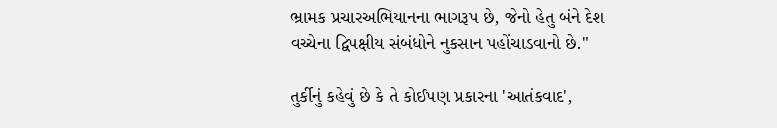ભ્રામક પ્રચારઅભિયાનના ભાગરૂપ છે, જેનો હેતુ બંને દેશ વચ્ચેના દ્વિપક્ષીય સંબંધોને નુકસાન પહોંચાડવાનો છે."

તુર્કીનું કહેવું છે કે તે કોઈપણ પ્રકારના 'આતંકવાદ',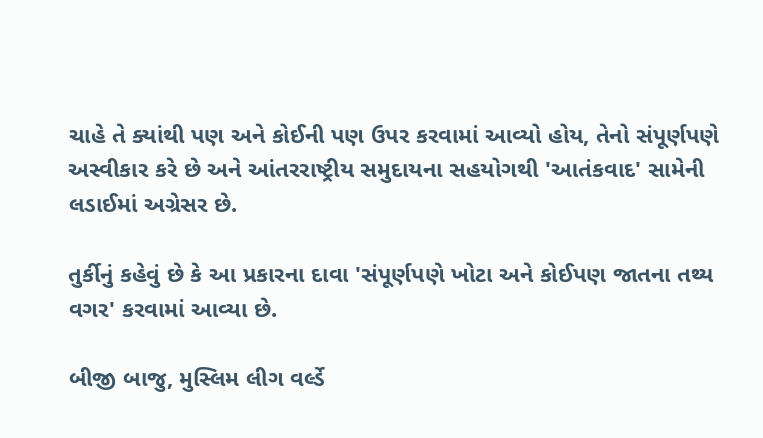ચાહે તે ક્યાંથી પણ અને કોઈની પણ ઉપર કરવામાં આવ્યો હોય, તેનો સંપૂર્ણપણે અસ્વીકાર કરે છે અને આંતરરાષ્ટ્રીય સમુદાયના સહયોગથી 'આતંકવાદ' સામેની લડાઈમાં અગ્રેસર છે.

તુર્કીનું કહેવું છે કે આ પ્રકારના દાવા 'સંપૂર્ણપણે ખોટા અને કોઈપણ જાતના તથ્ય વગર' કરવામાં આવ્યા છે.

બીજી બાજુ, મુસ્લિમ લીગ વર્લ્ડે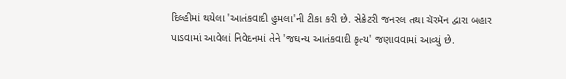દિલ્હીમાં થયેલા 'આતંકવાદી હુમલા'ની ટીકા કરી છે. સેક્રેટરી જનરલ તથા ચૅરમૅન દ્વારા બહાર પાડવામાં આવેલાં નિવેદનમાં તેને 'જઘન્ય આતંકવાદી કૃત્ય' જણાવવામાં આવ્યું છે.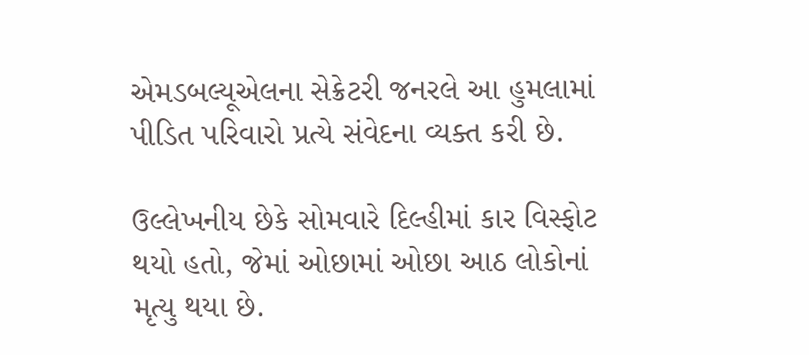એમડબલ્યૂએલના સેક્રેટરી જનરલે આ હુમલામાં પીડિત પરિવારો પ્રત્યે સંવેદના વ્યક્ત કરી છે.

ઉલ્લેખનીય છેકે સોમવારે દિલ્હીમાં કાર વિસ્ફોટ થયો હતો, જેમાં ઓછામાં ઓછા આઠ લોકોનાં મૃત્યુ થયા છે.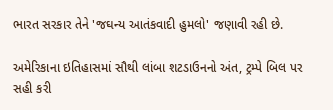ભારત સરકાર તેને 'જઘન્ય આતંકવાદી હુમલો' જણાવી રહી છે.

અમેરિકાના ઇતિહાસમાં સૌથી લાંબા શટડાઉનનો અંત, ટ્રમ્પે બિલ પર સહી કરી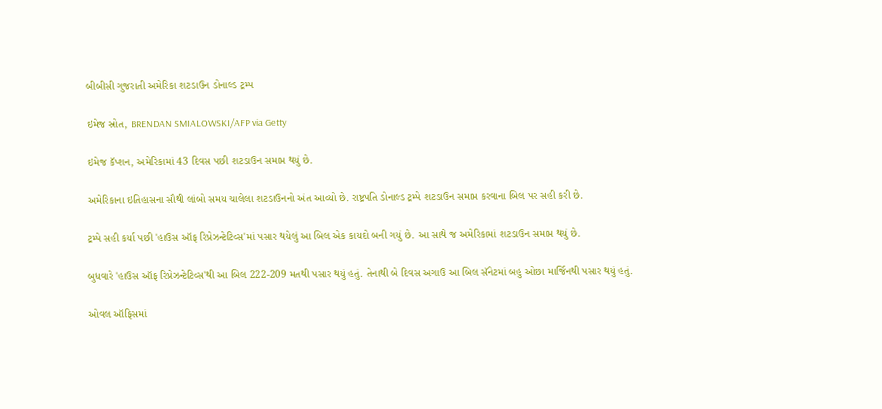બીબીસી ગુજરાતી અમેરિકા શટડાઉન ડોનાલ્ડ ટ્રમ્પ

ઇમેજ સ્રોત, BRENDAN SMIALOWSKI/AFP via Getty

ઇમેજ કૅપ્શન, અમેરિકામાં 43 દિવસ પછી શટડાઉન સમાપ્ત થયું છે.

અમેરિકાના ઇતિહાસના સૌથી લાંબો સમય ચાલેલા શટડાઉનનો અંત આવ્યો છે. રાષ્ટ્રપતિ ડોનાલ્ડ ટ્રમ્પે શટડાઉન સમાપ્ત કરવાના બિલ પર સહી કરી છે.

ટ્રમ્પે સહી કર્યા પછી 'હાઉસ ઑફ રિપ્રેઝન્ટેટિવ્સ'માં પસાર થયેલું આ બિલ એક કાયદો બની ગયું છે. આ સાથે જ અમેરિકામાં શટડાઉન સમાપ્ત થયું છે.

બુધવારે 'હાઉસ ઑફ રિપ્રેઝન્ટેટિવ્સ'થી આ બિલ 222-209 મતથી પસાર થયું હતું. તેનાથી બે દિવસ અગાઉ આ બિલ સૅનેટમાં બહુ ઓછા માર્જિનથી પસાર થયું હતું.

ઓવલ ઑફિસમાં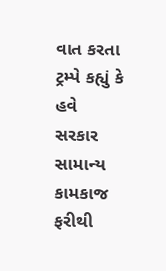વાત કરતા ટ્રમ્પે કહ્યું કે હવે સરકાર સામાન્ય કામકાજ ફરીથી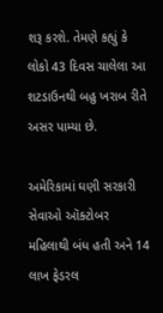શરૂ કરશે. તેમણે કહ્યું કે લોકો 43 દિવસ ચાલેલા આ શટડાઉનથી બહુ ખરાબ રીતે અસર પામ્યા છે.

અમેરિકામાં ઘણી સરકારી સેવાઓ ઑક્ટોબર મહિલાથી બંધ હતી અને 14 લાખ ફેડરલ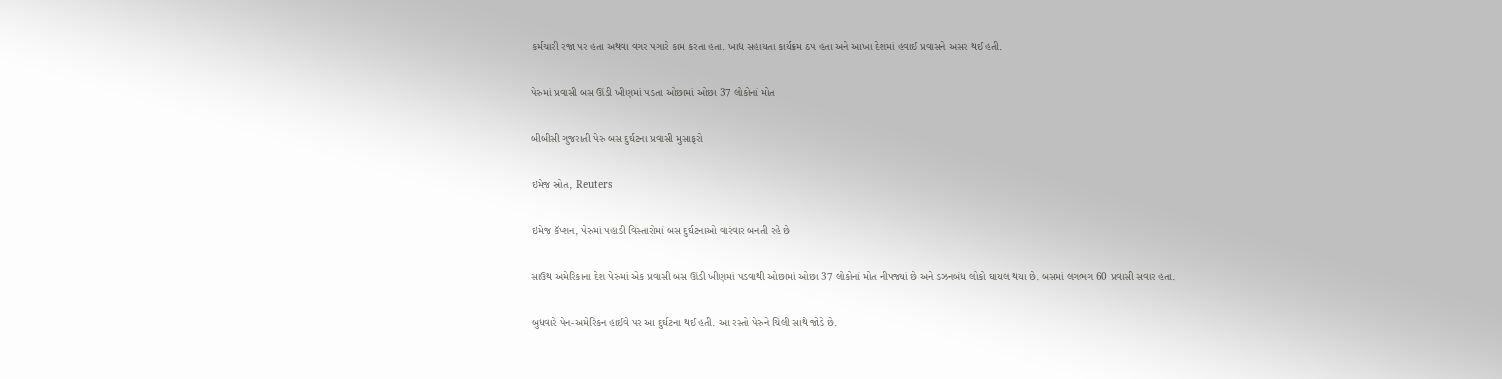કર્મચારી રજા પર હતા અથવા વગર પગારે કામ કરતા હતા. ખાદ્ય સહાયતા કાર્યક્રમ ઠપ હતા અને આખા દેશમાં હવાઈ પ્રવાસને અસર થઈ હતી.

પેરુમાં પ્રવાસી બસ ઊંડી ખીણમાં પડતા ઓછામાં ઓછા 37 લોકોનાં મોત

બીબીસી ગુજરાતી પેરુ બસ દુર્ઘટના પ્રવાસી મુસાફરો

ઇમેજ સ્રોત, Reuters

ઇમેજ કૅપ્શન, પેરુમાં પહાડી વિસ્તારોમાં બસ દુર્ઘટનાઓ વારંવાર બનતી રહે છે

સાઉથ અમેરિકાના દેશ પેરુમાં એક પ્રવાસી બસ ઊંડી ખીણમાં પડવાથી ઓછામાં ઓછા 37 લોકોનાં મોત નીપજ્યાં છે અને ડઝનબંધ લોકો ઘાયલ થયા છે. બસમાં લગભગ 60 પ્રવાસી સવાર હતા.

બુધવારે પેન-અમેરિકન હાઈવે પર આ દુર્ઘટના થઈ હતી. આ રસ્તો પેરુને ચિલી સાથે જોડે છે.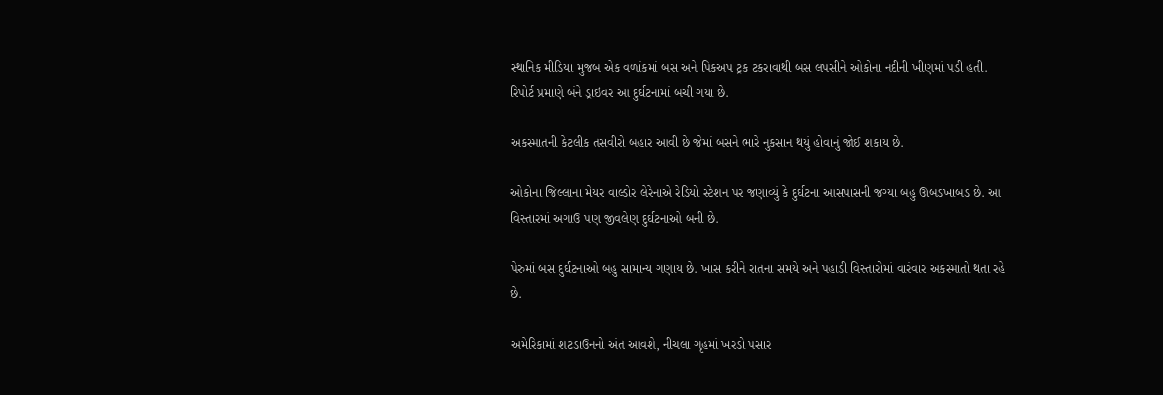સ્થાનિક મીડિયા મુજબ એક વળાંકમાં બસ અને પિકઅપ ટ્રક ટકરાવાથી બસ લપસીને ઓકોના નદીની ખીણમાં પડી હતી. રિપોર્ટ પ્રમાણે બંને ડ્રાઇવર આ દુર્ઘટનામાં બચી ગયા છે.

અકસ્માતની કેટલીક તસવીરો બહાર આવી છે જેમાં બસને ભારે નુકસાન થયું હોવાનું જોઈ શકાય છે.

ઓકોના જિલ્લાના મેયર વાલ્ડોર લેરેનાએ રેડિયો સ્ટેશન પર જણાવ્યું કે દુર્ઘટના આસપાસની જગ્યા બહુ ઊબડખાબડ છે. આ વિસ્તારમાં અગાઉ પણ જીવલેણ દુર્ઘટનાઓ બની છે.

પેરુમાં બસ દુર્ઘટનાઓ બહુ સામાન્ય ગણાય છે. ખાસ કરીને રાતના સમયે અને પહાડી વિસ્તારોમાં વારંવાર અકસ્માતો થતા રહે છે.

અમેરિકામાં શટડાઉનનો અંત આવશે, નીચલા ગૃહમાં ખરડો પસાર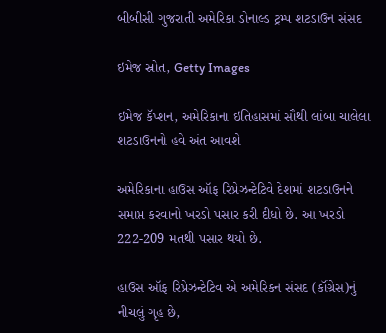બીબીસી ગુજરાતી અમેરિકા ડોનાલ્ડ ટ્રમ્પ શટડાઉન સંસદ

ઇમેજ સ્રોત, Getty Images

ઇમેજ કૅપ્શન, અમેરિકાના ઇતિહાસમાં સૌથી લાંબા ચાલેલા શટડાઉનનો હવે અંત આવશે

અમેરિકાના હાઉસ ઑફ રિપ્રેઝન્ટેટિવે દેશમાં શટડાઉનને સમાપ્ત કરવાનો ખરડો પસાર કરી દીધો છે. આ ખરડો 222-209 મતથી પસાર થયો છે.

હાઉસ ઑફ રિપ્રેઝન્ટેટિવ એ અમેરિકન સંસદ (કૉંગ્રેસ)નું નીચલું ગૃહ છે,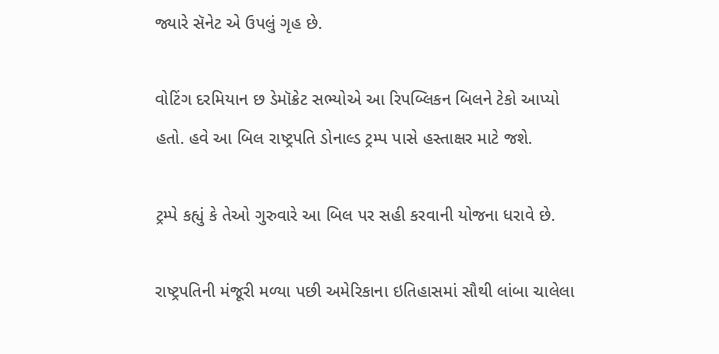જ્યારે સૅનેટ એ ઉપલું ગૃહ છે.

વોટિંગ દરમિયાન છ ડેમૉક્રેટ સભ્યોએ આ રિપબ્લિકન બિલને ટેકો આપ્યો હતો. હવે આ બિલ રાષ્ટ્રપતિ ડોનાલ્ડ ટ્રમ્પ પાસે હસ્તાક્ષર માટે જશે.

ટ્રમ્પે કહ્યું કે તેઓ ગુરુવારે આ બિલ પર સહી કરવાની યોજના ધરાવે છે.

રાષ્ટ્રપતિની મંજૂરી મળ્યા પછી અમેરિકાના ઇતિહાસમાં સૌથી લાંબા ચાલેલા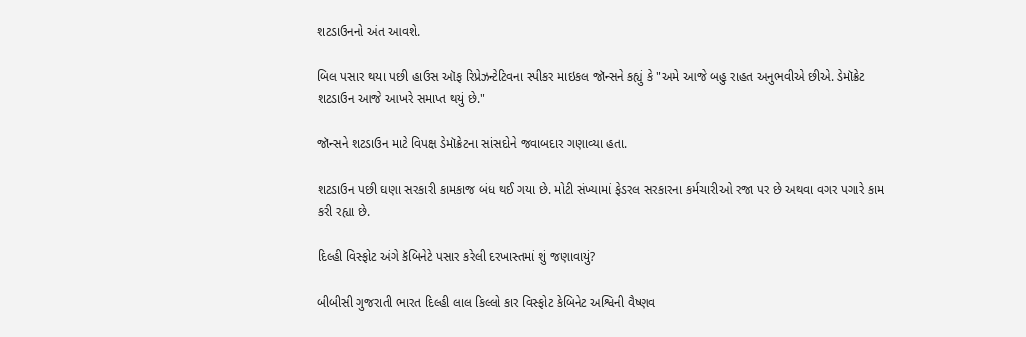શટડાઉનનો અંત આવશે.

બિલ પસાર થયા પછી હાઉસ ઑફ રિપ્રેઝન્ટેટિવના સ્પીકર માઇકલ જૉન્સને કહ્યું કે "અમે આજે બહુ રાહત અનુભવીએ છીએ. ડેમૉક્રેટ શટડાઉન આજે આખરે સમાપ્ત થયું છે."

જૉન્સને શટડાઉન માટે વિપક્ષ ડેમૉક્રેટના સાંસદોને જવાબદાર ગણાવ્યા હતા.

શટડાઉન પછી ઘણા સરકારી કામકાજ બંધ થઈ ગયા છે. મોટી સંખ્યામાં ફેડરલ સરકારના કર્મચારીઓ રજા પર છે અથવા વગર પગારે કામ કરી રહ્યા છે.

દિલ્હી વિસ્ફોટ અંગે કૅબિનેટે પસાર કરેલી દરખાસ્તમાં શું જણાવાયું?

બીબીસી ગુજરાતી ભારત દિલ્હી લાલ કિલ્લો કાર વિસ્ફોટ કેબિનેટ અશ્વિની વૈષ્ણવ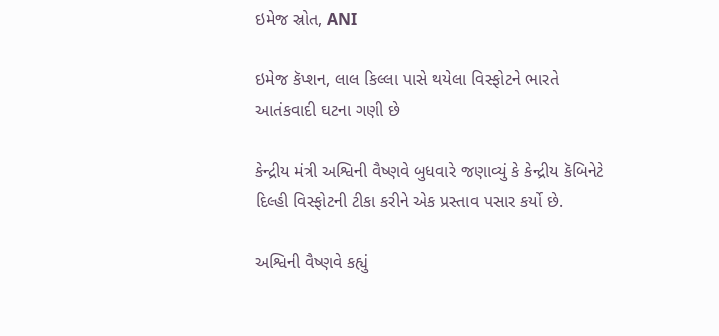ઇમેજ સ્રોત, ANI

ઇમેજ કૅપ્શન, લાલ કિલ્લા પાસે થયેલા વિસ્ફોટને ભારતે આતંકવાદી ઘટના ગણી છે

કેન્દ્રીય મંત્રી અશ્વિની વૈષ્ણવે બુધવારે જણાવ્યું કે કેન્દ્રીય કૅબિનેટે દિલ્હી વિસ્ફોટની ટીકા કરીને એક પ્રસ્તાવ પસાર કર્યો છે.

અશ્વિની વૈષ્ણવે કહ્યું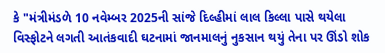કે "મંત્રીમંડળે 10 નવેમ્બર 2025ની સાંજે દિલ્હીમાં લાલ કિલ્લા પાસે થયેલા વિસ્ફોટને લગતી આતંકવાદી ઘટનામાં જાનમાલનું નુકસાન થયું તેના પર ઊંડો શોક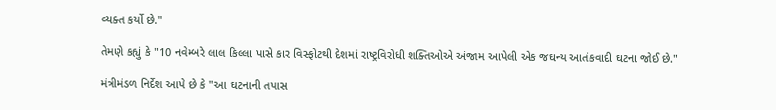વ્યક્ત કર્યો છે."

તેમણે કહ્યું કે "10 નવેમ્બરે લાલ કિલ્લા પાસે કાર વિસ્ફોટથી દેશમાં રાષ્ટ્રવિરોધી શક્તિઓએ અંજામ આપેલી એક જઘન્ય આતંકવાદી ઘટના જોઈ છે."

મંત્રીમંડળ નિર્દેશ આપે છે કે "આ ઘટનાની તપાસ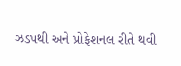ઝડપથી અને પ્રોફેશનલ રીતે થવી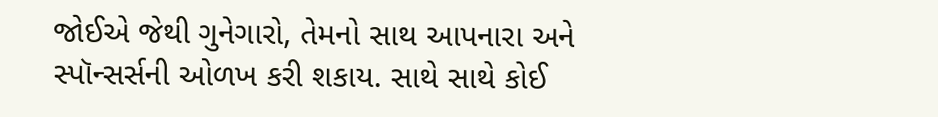જોઈએ જેથી ગુનેગારો, તેમનો સાથ આપનારા અને સ્પૉન્સર્સની ઓળખ કરી શકાય. સાથે સાથે કોઈ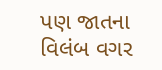પણ જાતના વિલંબ વગર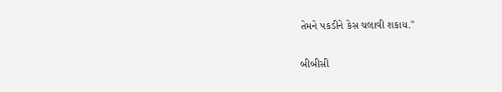તેમને પકડીને કેસ ચલાવી શકાય."

બીબીસી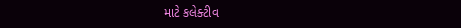માટે કલેક્ટીવ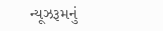ન્યૂઝરૂમનું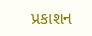પ્રકાશન